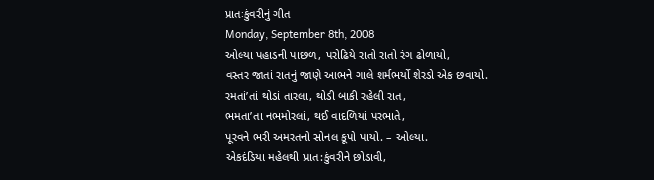પ્રાતઃકુંવરીનું ગીત
Monday, September 8th, 2008
ઓલ્યા પહાડની પાછળ, પરોઢિયે રાતો રાતો રંગ ઢોળાયો,
વસ્તર જાતાં રાતનું જાણે આભને ગાલે શર્મભર્યો શેરડો એક છવાયો.
રમતાં’તાં થોડાં તારલા, થોડી બાકી રહેલી રાત,
ભમતા’તા નભમોરલાં, થઈ વાદળિયાં પરભાતે,
પૂરવને ભરી અમરતનો સોનલ કૂપો પાયો. – ઓલ્યા.
એકદંડિયા મહેલથી પ્રાત:કુંવરીને છોડાવી,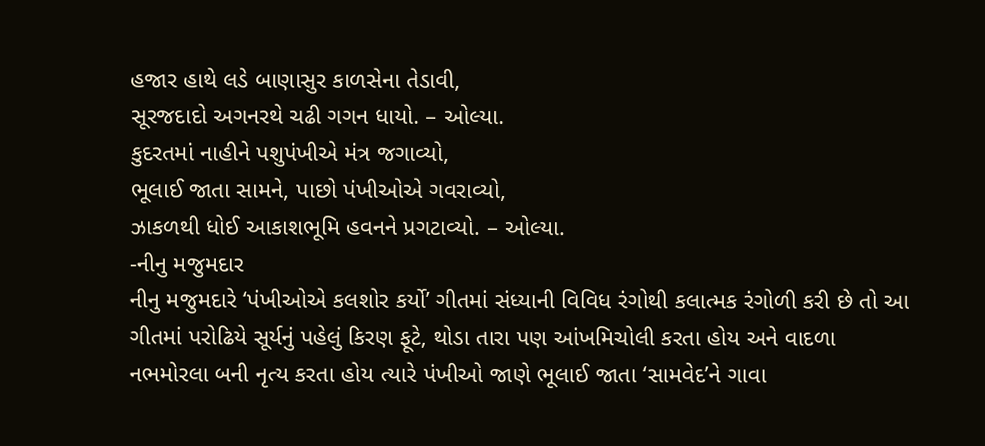હજાર હાથે લડે બાણાસુર કાળસેના તેડાવી,
સૂરજદાદો અગનરથે ચઢી ગગન ધાયો. – ઓલ્યા.
કુદરતમાં નાહીને પશુપંખીએ મંત્ર જગાવ્યો,
ભૂલાઈ જાતા સામને, પાછો પંખીઓએ ગવરાવ્યો,
ઝાકળથી ધોઈ આકાશભૂમિ હવનને પ્રગટાવ્યો. – ઓલ્યા.
-નીનુ મજુમદાર
નીનુ મજુમદારે ‘પંખીઓએ કલશોર કર્યો’ ગીતમાં સંધ્યાની વિવિધ રંગોથી કલાત્મક રંગોળી કરી છે તો આ ગીતમાં પરોઢિયે સૂર્યનું પહેલું કિરણ ફૂટે, થોડા તારા પણ આંખમિચોલી કરતા હોય અને વાદળા નભમોરલા બની નૃત્ય કરતા હોય ત્યારે પંખીઓ જાણે ભૂલાઈ જાતા ‘સામવેદ’ને ગાવા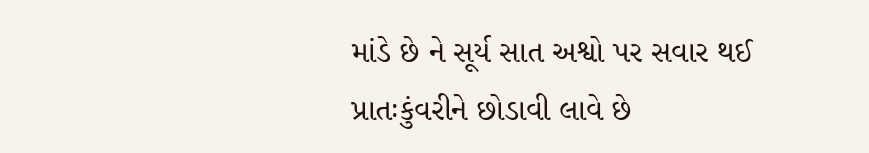માંડે છે ને સૂર્ય સાત અશ્વો પર સવાર થઈ પ્રાતઃકુંવરીને છોડાવી લાવે છે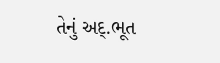તેનું અદ્.ભૂત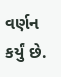વર્ણન કર્યું છે.